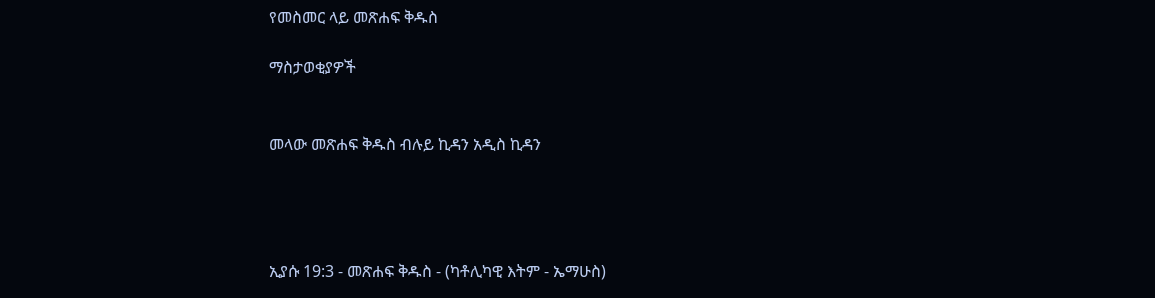የመስመር ላይ መጽሐፍ ቅዱስ

ማስታወቂያዎች


መላው መጽሐፍ ቅዱስ ብሉይ ኪዳን አዲስ ኪዳን




ኢያሱ 19:3 - መጽሐፍ ቅዱስ - (ካቶሊካዊ እትም - ኤማሁስ)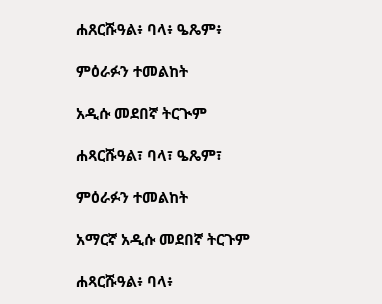ሐጸርሹዓል፥ ባላ፥ ዔጼም፥

ምዕራፉን ተመልከት

አዲሱ መደበኛ ትርጒም

ሐጻርሹዓል፣ ባላ፣ ዔጼም፣

ምዕራፉን ተመልከት

አማርኛ አዲሱ መደበኛ ትርጉም

ሐጻርሹዓል፥ ባላ፥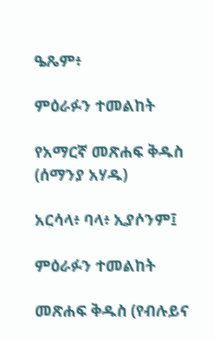ዔጼም፥

ምዕራፉን ተመልከት

የአማርኛ መጽሐፍ ቅዱስ (ሰማንያ አሃዱ)

አርሳላ፥ ባላ፥ ኢያሶንም፤

ምዕራፉን ተመልከት

መጽሐፍ ቅዱስ (የብሉይና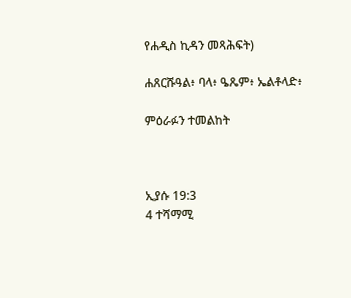የሐዲስ ኪዳን መጻሕፍት)

ሐጸርሹዓል፥ ባላ፥ ዔጼም፥ ኤልቶላድ፥

ምዕራፉን ተመልከት



ኢያሱ 19:3
4 ተሻማሚ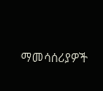ማመሳሰሪያዎች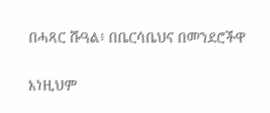በሓጻር ሹዓል፥ በቤርሳቤህና በመንደሮችዋ


እነዚህም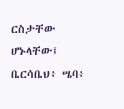ርስታቸው ሆኑላቸው፤ ቤርሳቤህ፥ ሤባ፥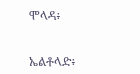ሞላዳ፥


ኤልቶላድ፥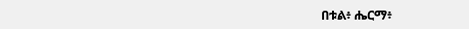በቱል፥ ሔርማ፥